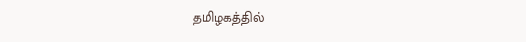தமிழகத்தில்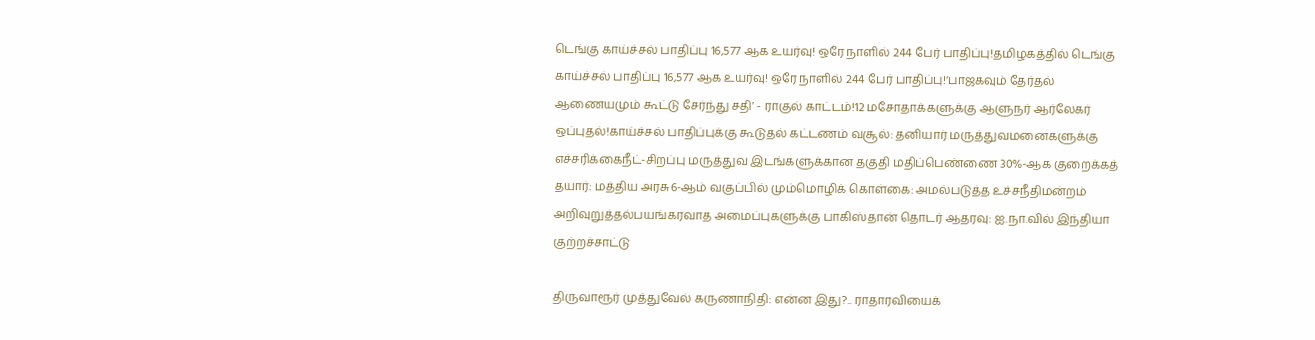டெங்கு காய்ச்சல் பாதிப்பு 16,577 ஆக உயர்வு! ஒரே நாளில் 244 பேர் பாதிப்பு!தமிழகத்தில் டெங்கு காய்ச்சல் பாதிப்பு 16,577 ஆக உயர்வு! ஒரே நாளில் 244 பேர் பாதிப்பு!‘பாஜகவும் தேர்தல் ஆணையமும் கூட்டு சேர்ந்து சதி’ - ராகுல் காட்டம்!12 மசோதாக்களுக்கு ஆளுநர் ஆர்லேகர் ஒப்புதல்!காய்ச்சல் பாதிப்புக்கு கூடுதல் கட்டணம் வசூல்: தனியார் மருத்துவமனைகளுக்கு எச்சரிக்கைநீட்-சிறப்பு மருத்துவ இடங்களுக்கான தகுதி மதிப்பெண்ணை 30%-ஆக குறைக்கத் தயார்: மத்திய அரசு6-ஆம் வகுப்பில் மும்மொழிக் கொள்கை: அமல்படுத்த உச்சநீதிமன்றம் அறிவுறுத்தல்பயங்கரவாத அமைப்புகளுக்கு பாகிஸ்தான் தொடர் ஆதரவு: ஐ.நா.வில் இந்தியா குற்றச்சாட்டு

திருவாரூர் முத்துவேல் கருணாநிதி: என்ன இது?.. ராதாரவியைக்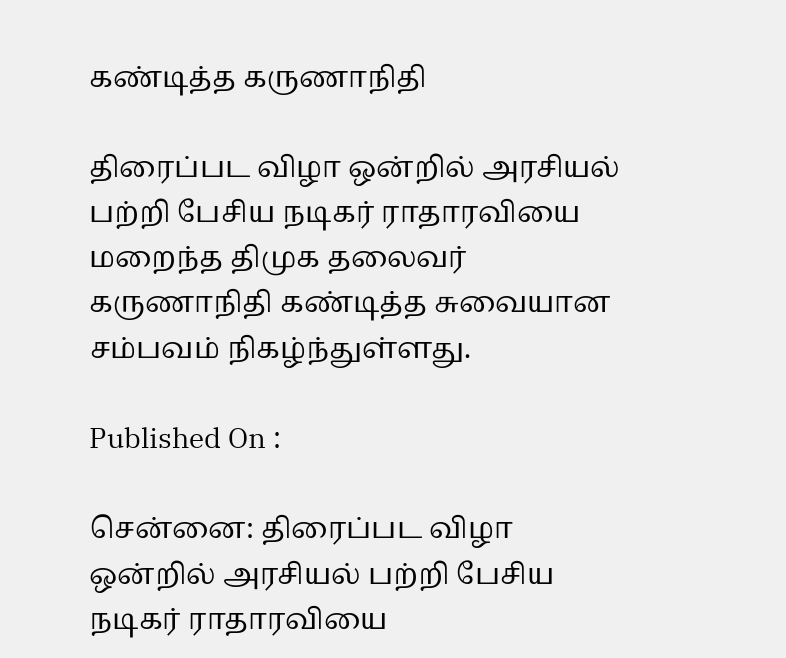கண்டித்த கருணாநிதி

திரைப்பட விழா ஒன்றில் அரசியல் பற்றி பேசிய நடிகர் ராதாரவியை மறைந்த திமுக தலைவர் கருணாநிதி கண்டித்த சுவையான சம்பவம் நிகழ்ந்துள்ளது.

Published On :

சென்னை: திரைப்பட விழா ஒன்றில் அரசியல் பற்றி பேசிய நடிகர் ராதாரவியை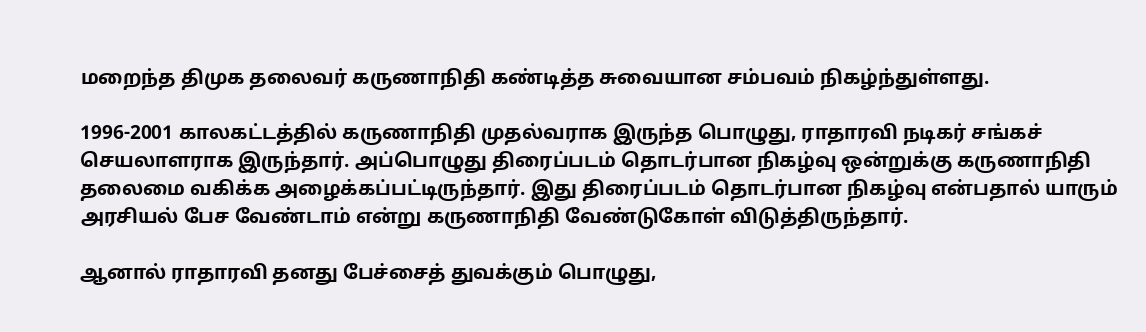மறைந்த திமுக தலைவர் கருணாநிதி கண்டித்த சுவையான சம்பவம் நிகழ்ந்துள்ளது.

1996-2001 காலகட்டத்தில் கருணாநிதி முதல்வராக இருந்த பொழுது, ராதாரவி நடிகர் சங்கச் செயலாளராக இருந்தார். அப்பொழுது திரைப்படம் தொடர்பான நிகழ்வு ஒன்றுக்கு கருணாநிதி தலைமை வகிக்க அழைக்கப்பட்டிருந்தார். இது திரைப்படம் தொடர்பான நிகழ்வு என்பதால் யாரும் அரசியல் பேச வேண்டாம் என்று கருணாநிதி வேண்டுகோள் விடுத்திருந்தார்.

ஆனால் ராதாரவி தனது பேச்சைத் துவக்கும் பொழுது,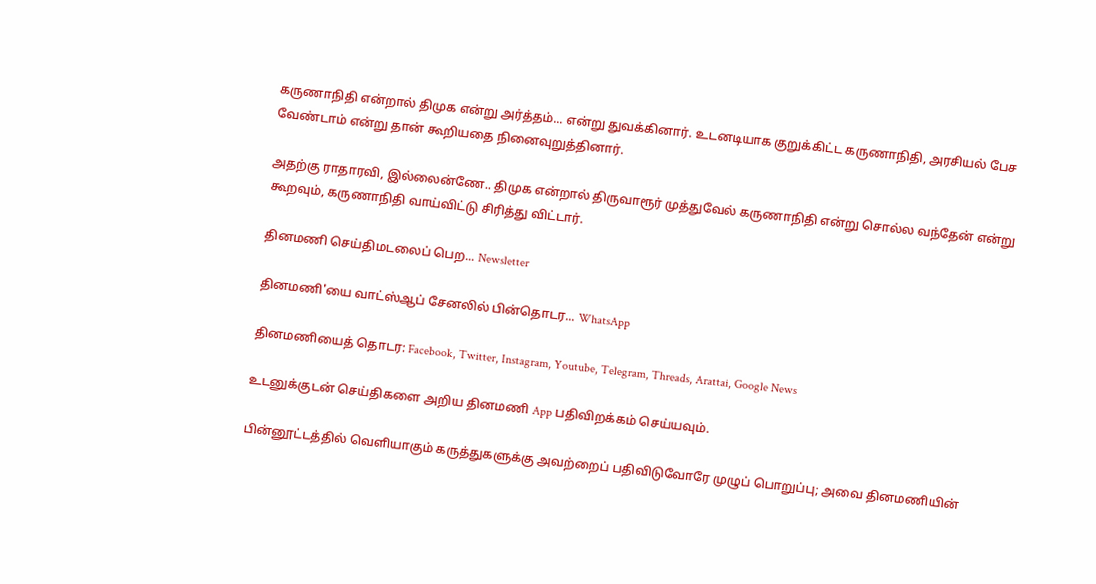கருணாநிதி என்றால் திமுக என்று அர்த்தம்... என்று துவக்கினார். உடனடியாக குறுக்கிட்ட கருணாநிதி, அரசியல் பேச வேண்டாம் என்று தான் கூறியதை நினைவுறுத்தினார்.

அதற்கு ராதாரவி, இல்லைன்ணே.. திமுக என்றால் திருவாரூர் முத்துவேல் கருணாநிதி என்று சொல்ல வந்தேன் என்று கூறவும், கருணாநிதி வாய்விட்டு சிரித்து விட்டார்.

தினமணி செய்திமடலைப் பெற... Newsletter

தினமணி'யை வாட்ஸ்ஆப் சேனலில் பின்தொடர... WhatsApp

தினமணியைத் தொடர: Facebook, Twitter, Instagram, Youtube, Telegram, Threads, Arattai, Google News

உடனுக்குடன் செய்திகளை அறிய தினமணி App பதிவிறக்கம் செய்யவும்.

பின்னூட்டத்தில் வெளியாகும் கருத்துகளுக்கு அவற்றைப் பதிவிடுவோரே முழுப் பொறுப்பு; அவை தினமணியின்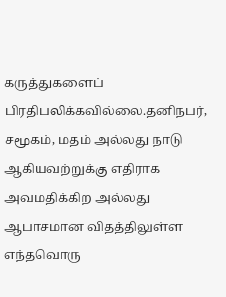கருத்துகளைப் பிரதிபலிக்கவில்லை.தனிநபர், சமூகம், மதம் அல்லது நாடு ஆகியவற்றுக்கு எதிராக அவமதிக்கிற அல்லது ஆபாசமான விதத்திலுள்ள எந்தவொரு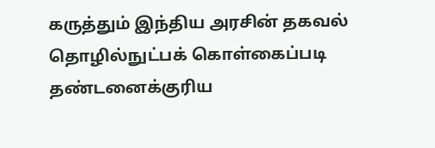கருத்தும் இந்திய அரசின் தகவல் தொழில்நுட்பக் கொள்கைப்படி தண்டனைக்குரிய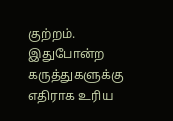குற்றம். இதுபோன்ற கருத்துகளுக்கு எதிராக உரிய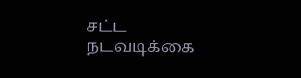சட்ட நடவடிக்கை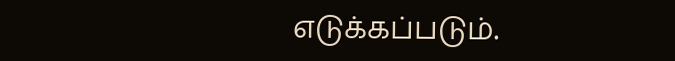எடுக்கப்படும்.